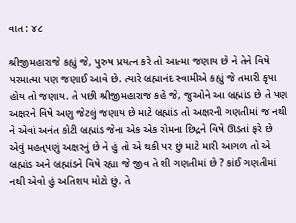વાત : ૪૮

શ્રીજીમહારાજે કહ્યું જે, પુરુષ પ્રયત્ન કરે તો આત્મા જણાય છે ને તેને વિષે પરમાત્મા પણ જણાઈ આવે છે. ત્યારે બ્રહ્માનંદ સ્વામીએ કહ્યું જે તમારી કૃપા હોય તો જણાય. તે પછી શ્રીજીમહારાજ કહે જે, જુઓને આ બ્રહ્માંડ છે તે પણ અક્ષરને વિષે અણુ જેટલું જણાય છે માટે બ્રહ્માંડ તો અક્ષરની ગણતીમાં જ નથી ને એવાં અનંત કોટી બ્રહ્માંડ જેના એક એક રોમના છિદ્રને વિષે ઊડતાં ફરે છે એવું મહત્‌પણું અક્ષરનું છે ને હું તો એ થકી પર છું માટે મારી આગળ તો એ બ્રહ્માંડ અને બ્રહ્માંડને વિષે રહ્યા જે જીવ તે શી ગણતીમાં છે ? કાંઈ ગણતીમાં નથી એવો હું અતિશય મોટો છું. તે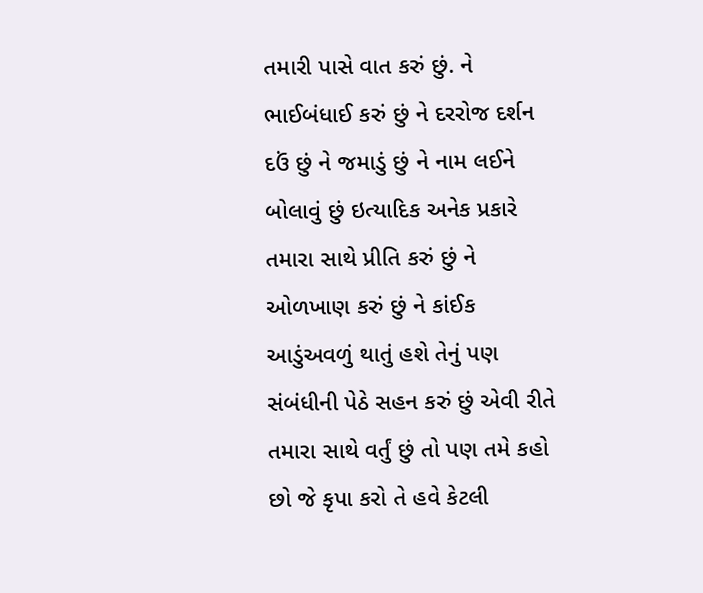તમારી પાસે વાત કરું છું. ને ભાઈબંધાઈ કરું છું ને દરરોજ દર્શન દઉં છું ને જમાડું છું ને નામ લઈને બોલાવું છું ઇત્યાદિક અનેક પ્રકારે તમારા સાથે પ્રીતિ કરું છું ને ઓળખાણ કરું છું ને કાંઈક આડુંઅવળું થાતું હશે તેનું પણ સંબંધીની પેઠે સહન કરું છું એવી રીતે તમારા સાથે વર્તું છું તો પણ તમે કહો છો જે કૃપા કરો તે હવે કેટલી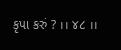કૃપા કરું ? ।। ૪૮ ।।